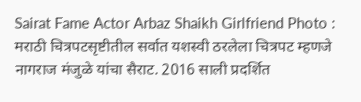Sairat Fame Actor Arbaz Shaikh Girlfriend Photo : मराठी चित्रपटसृष्टीतील सर्वात यशस्वी ठरलेला चित्रपट म्हणजे नागराज मंजुळे यांचा सैराट. 2016 साली प्रदर्शित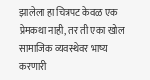झालेला हा चित्रपट केवळ एक प्रेमकथा नाही, तर ती एका खोल सामाजिक व्यवस्थेवर भाष्य करणारी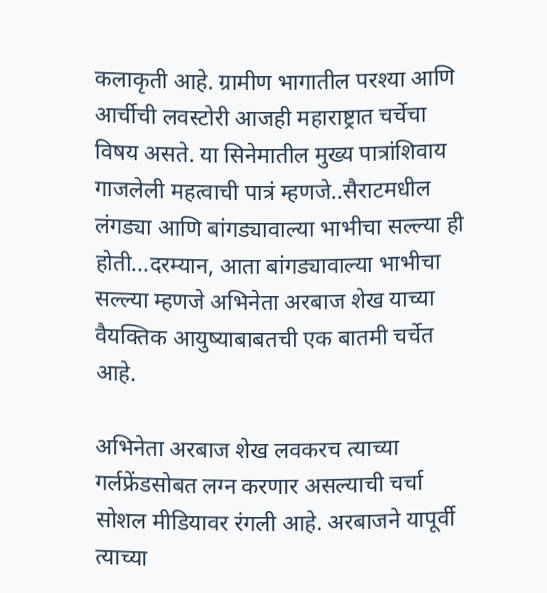कलाकृती आहे. ग्रामीण भागातील परश्या आणि आर्चीची लवस्टोरी आजही महाराष्ट्रात चर्चेचा विषय असते. या सिनेमातील मुख्य पात्रांशिवाय गाजलेली महत्वाची पात्रं म्हणजे..सैराटमधील लंगड्या आणि बांगड्यावाल्या भाभीचा सल्ल्या ही होती...दरम्यान, आता बांगड्यावाल्या भाभीचा सल्ल्या म्हणजे अभिनेता अरबाज शेख याच्या वैयक्तिक आयुष्याबाबतची एक बातमी चर्चेत आहे.

अभिनेता अरबाज शेख लवकरच त्याच्या गर्लफ्रेंडसोबत लग्न करणार असल्याची चर्चा सोशल मीडियावर रंगली आहे. अरबाजने यापूर्वी त्याच्या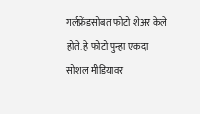गर्लफ्रेंडसोबत फोटो शेअर केले होते. हे फोटो पुन्हा एकदा सोशल मीडियावर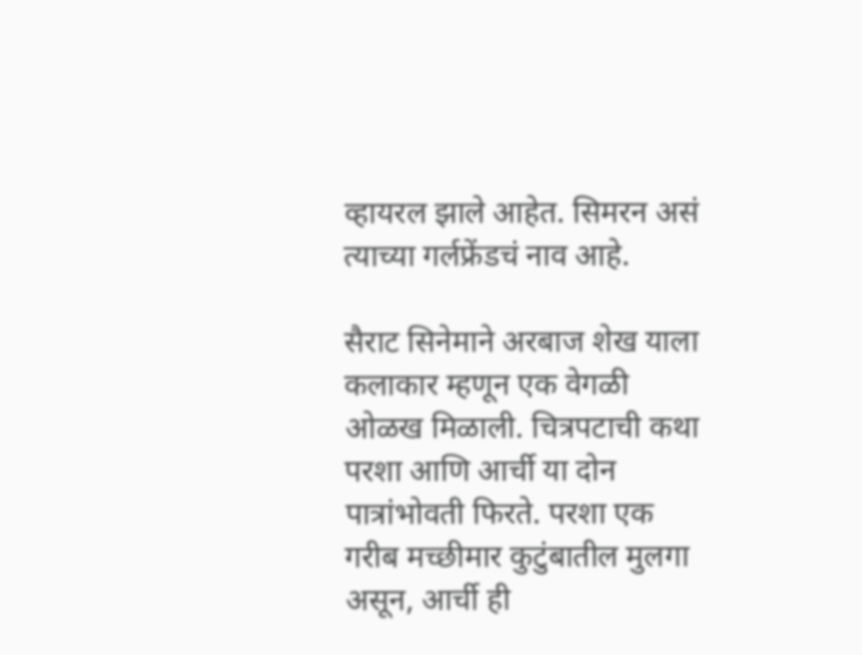व्हायरल झाले आहेत. सिमरन असं त्याच्या गर्लफ्रेंडचं नाव आहे.

सैराट सिनेमाने अरबाज शेख याला कलाकार म्हणून एक वेगळी ओळख मिळाली. चित्रपटाची कथा परशा आणि आर्ची या दोन पात्रांभोवती फिरते. परशा एक गरीब मच्छीमार कुटुंबातील मुलगा असून, आर्ची ही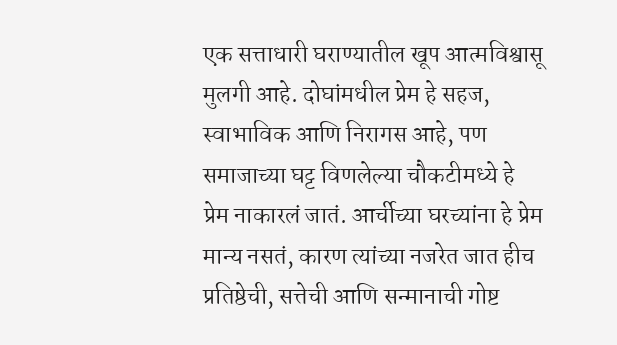एक सत्ताधारी घराण्यातील खूप आत्मविश्वासू मुलगी आहे. दोघांमधील प्रेम हे सहज, स्वाभाविक आणि निरागस आहे, पण समाजाच्या घट्ट विणलेल्या चौकटीमध्ये हे प्रेम नाकारलं जातं. आर्चीच्या घरच्यांना हे प्रेम मान्य नसतं, कारण त्यांच्या नजरेत जात हीच प्रतिष्ठेची, सत्तेची आणि सन्मानाची गोष्ट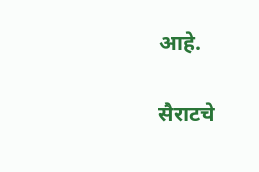आहे.

सैराटचे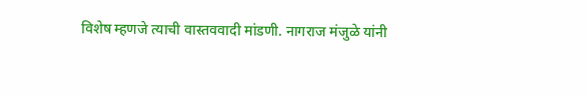विशेष म्हणजे त्याची वास्तववादी मांडणी. नागराज मंजुळे यांनी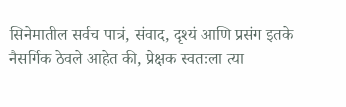सिनेमातील सर्वच पात्रं, संवाद, दृश्यं आणि प्रसंग इतके नैसर्गिक ठेवले आहेत की, प्रेक्षक स्वतःला त्या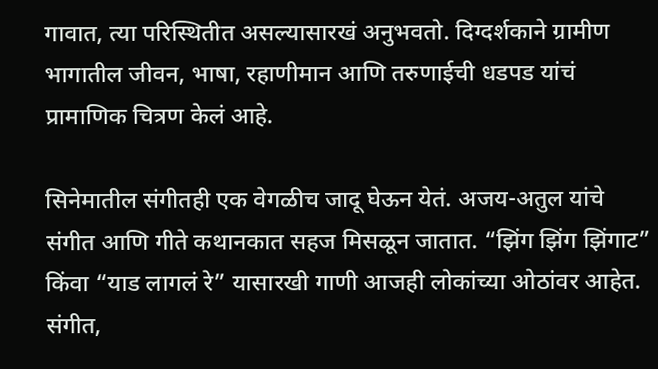गावात, त्या परिस्थितीत असल्यासारखं अनुभवतो. दिग्दर्शकाने ग्रामीण भागातील जीवन, भाषा, रहाणीमान आणि तरुणाईची धडपड यांचं प्रामाणिक चित्रण केलं आहे.

सिनेमातील संगीतही एक वेगळीच जादू घेऊन येतं. अजय-अतुल यांचे संगीत आणि गीते कथानकात सहज मिसळून जातात. “झिंग झिंग झिंगाट” किंवा “याड लागलं रे” यासारखी गाणी आजही लोकांच्या ओठांवर आहेत. संगीत,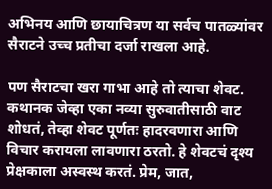अभिनय आणि छायाचित्रण या सर्वच पातळ्यांवर सैराटने उच्च प्रतीचा दर्जा राखला आहे.

पण सैराटचा खरा गाभा आहे तो त्याचा शेवट. कथानक जेव्हा एका नव्या सुरुवातीसाठी वाट शोधतं, तेव्हा शेवट पूर्णतः हादरवणारा आणि विचार करायला लावणारा ठरतो. हे शेवटचं दृश्य प्रेक्षकाला अस्वस्थ करतं. प्रेम, जात,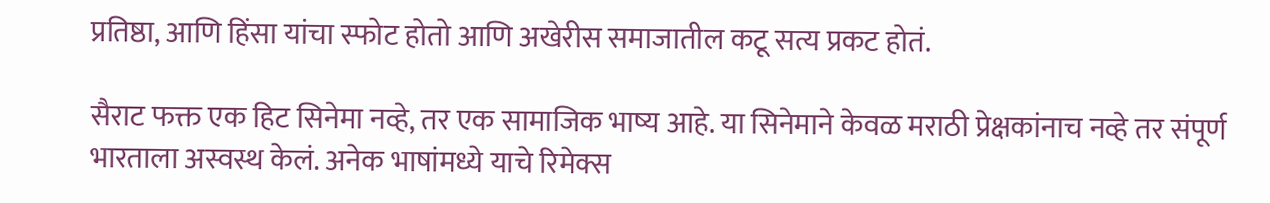प्रतिष्ठा, आणि हिंसा यांचा स्फोट होतो आणि अखेरीस समाजातील कटू सत्य प्रकट होतं.

सैराट फक्त एक हिट सिनेमा नव्हे, तर एक सामाजिक भाष्य आहे. या सिनेमाने केवळ मराठी प्रेक्षकांनाच नव्हे तर संपूर्ण भारताला अस्वस्थ केलं. अनेक भाषांमध्ये याचे रिमेक्स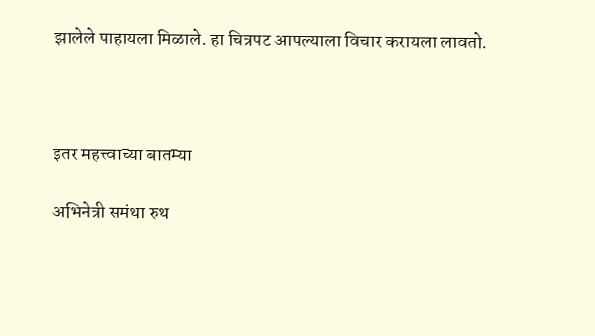झालेले पाहायला मिळाले. हा चित्रपट आपल्याला विचार करायला लावतो.



इतर महत्त्वाच्या बातम्या

अभिनेत्री समंथा रुथ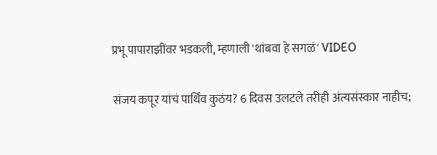प्रभू पापाराझींवर भडकली, म्हणाली 'थांबवा हे सगळं' VIDEO

संजय कपूर यांचं पार्थिव कुठंय? 6 दिवस उलटले तरीही अंत्यसंस्कार नाहीच;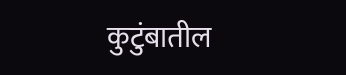कुटुंबातील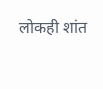लोकही शांत